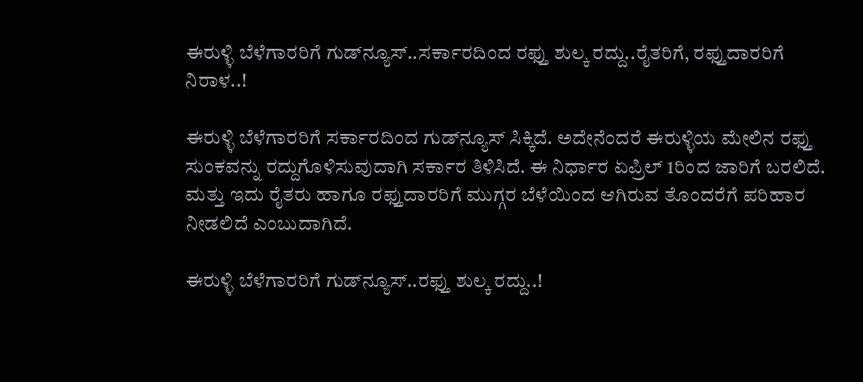ಈರುಳ್ಳಿ ಬೆಳೆಗಾರರಿಗೆ ಗುಡ್‌ನ್ಯೂಸ್..ಸರ್ಕಾರದಿಂದ ರಫ್ತು ಶುಲ್ಕ ರದ್ದು..ರೈತರಿಗೆ, ರಫ್ತುದಾರರಿಗೆ ನಿರಾಳ..!

ಈರುಳ್ಳಿ ಬೆಳೆಗಾರರಿಗೆ ಸರ್ಕಾರದಿಂದ ಗುಡ್‌ನ್ಯೂಸ್‌ ಸಿಕ್ಕಿದೆ. ಅದೇನೆಂದರೆ ಈರುಳ್ಳಿಯ ಮೇಲಿನ ರಫ್ತು ಸುಂಕವನ್ನು ರದ್ದುಗೊಳಿಸುವುದಾಗಿ ಸರ್ಕಾರ ತಿಳಿಸಿದೆ. ಈ ನಿರ್ಧಾರ ಏಪ್ರಿಲ್ 1ರಿಂದ ಜಾರಿಗೆ ಬರಲಿದೆ. ಮತ್ತು ಇದು ರೈತರು ಹಾಗೂ ರಫ್ತುದಾರರಿಗೆ ಮುಗ್ಗರ ಬೆಳೆಯಿಂದ ಆಗಿರುವ ತೊಂದರೆಗೆ ಪರಿಹಾರ ನೀಡಲಿದೆ ಎಂಬುದಾಗಿದೆ.

ಈರುಳ್ಳಿ ಬೆಳೆಗಾರರಿಗೆ ಗುಡ್‌ನ್ಯೂಸ್..ರಫ್ತು ಶುಲ್ಕ ರದ್ದು..!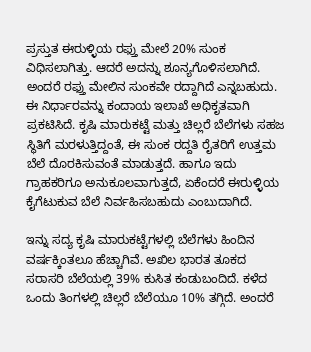ಪ್ರಸ್ತುತ ಈರುಳ್ಳಿಯ ರಫ್ತು ಮೇಲೆ 20% ಸುಂಕ ವಿಧಿಸಲಾಗಿತ್ತು. ಆದರೆ ಅದನ್ನು ಶೂನ್ಯಗೊಳಿಸಲಾಗಿದೆ. ಅಂದರೆ ರಫ್ತು ಮೇಲಿನ ಸುಂಕವೇ ರದ್ದಾಗಿದೆ ಎನ್ನಬಹುದು. ಈ ನಿರ್ಧಾರವನ್ನು ಕಂದಾಯ ಇಲಾಖೆ ಅಧಿಕೃತವಾಗಿ ಪ್ರಕಟಿಸಿದೆ. ಕೃಷಿ ಮಾರುಕಟ್ಟೆ ಮತ್ತು ಚಿಲ್ಲರೆ ಬೆಲೆಗಳು ಸಹಜ ಸ್ಥಿತಿಗೆ ಮರಳುತ್ತಿದ್ದಂತೆ, ಈ ಸುಂಕ ರದ್ದತಿ ರೈತರಿಗೆ ಉತ್ತಮ ಬೆಲೆ ದೊರಕಿಸುವಂತೆ ಮಾಡುತ್ತದೆ. ಹಾಗೂ ಇದು ಗ್ರಾಹಕರಿಗೂ ಅನುಕೂಲವಾಗುತ್ತದೆ, ಏಕೆಂದರೆ ಈರುಳ್ಳಿಯ ಕೈಗೆಟುಕುವ ಬೆಲೆ ನಿರ್ವಹಿಸಬಹುದು ಎಂಬುದಾಗಿದೆ.

ಇನ್ನು ಸದ್ಯ ಕೃಷಿ ಮಾರುಕಟ್ಟೆಗಳಲ್ಲಿ ಬೆಲೆಗಳು ಹಿಂದಿನ ವರ್ಷಕ್ಕಿಂತಲೂ ಹೆಚ್ಚಾಗಿವೆ. ಅಖಿಲ ಭಾರತ ತೂಕದ ಸರಾಸರಿ ಬೆಲೆಯಲ್ಲಿ 39% ಕುಸಿತ ಕಂಡುಬಂದಿದೆ. ಕಳೆದ ಒಂದು ತಿಂಗಳಲ್ಲಿ ಚಿಲ್ಲರೆ ಬೆಲೆಯೂ 10% ತಗ್ಗಿದೆ. ಅಂದರೆ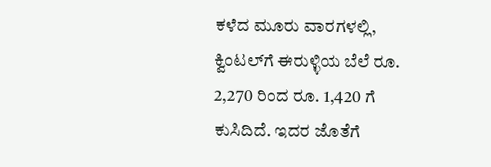ಕಳೆದ ಮೂರು ವಾರಗಳಲ್ಲಿ, ಕ್ವಿಂಟಲ್‌ಗೆ ಈರುಳ್ಳಿಯ ಬೆಲೆ ರೂ. 2,270 ರಿಂದ ರೂ. 1,420 ಗೆ ಕುಸಿದಿದೆ. ಇದರ ಜೊತೆಗೆ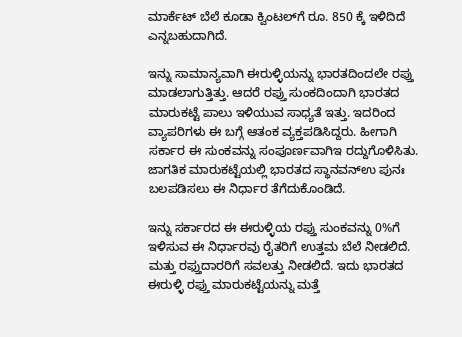ಮಾರ್ಕೆಟ್ ಬೆಲೆ ಕೂಡಾ ಕ್ವಿಂಟಲ್‌ಗೆ ರೂ. 850 ಕ್ಕೆ ಇಳಿದಿದೆ ಎನ್ನಬಹುದಾಗಿದೆ.

ಇನ್ನು ಸಾಮಾನ್ಯವಾಗಿ ಈರುಳ್ಳಿಯನ್ನು ಭಾರತದಿಂದಲೇ ರಪ್ತು ಮಾಡಲಾಗುತ್ತಿತ್ತು. ಆದರೆ ರಫ್ತು ಸುಂಕದಿಂದಾಗಿ ಭಾರತದ ಮಾರುಕಟ್ಟೆ ಪಾಲು ಇಳಿಯುವ ಸಾಧ್ಯತೆ ಇತ್ತು. ಇದರಿಂದ ವ್ಯಾಪರಿಗಳು ಈ ಬಗ್ಗೆ ಆತಂಕ ವ್ಯಕ್ತಪಡಿಸಿದ್ದರು. ಹೀಗಾಗಿ ಸರ್ಕಾರ ಈ ಸುಂಕವನ್ನು ಸಂಪೂರ್ಣವಾಗಿಇ ರದ್ದುಗೊಳಿಸಿತು. ಜಾಗತಿಕ ಮಾರುಕಟ್ಟೆಯಲ್ಲಿ ಭಾರತದ ಸ್ಥಾನವನ್ಉ ಪುನಃ ಬಲಪಡಿಸಲು ಈ ನಿರ್ಧಾರ ತೆಗೆದುಕೊಂಡಿದೆ.

ಇನ್ನು ಸರ್ಕಾರದ ಈ ಈರುಳ್ಳಿಯ ರಫ್ತು ಸುಂಕವನ್ನು 0%ಗೆ ಇಳಿಸುವ ಈ ನಿರ್ಧಾರವು ರೈತರಿಗೆ ಉತ್ತಮ ಬೆಲೆ ನೀಡಲಿದೆ. ಮತ್ತು ರಫ್ತುದಾರರಿಗೆ ಸವಲತ್ತು ನೀಡಲಿದೆ. ಇದು ಭಾರತದ ಈರುಳ್ಳಿ ರಫ್ತು ಮಾರುಕಟ್ಟೆಯನ್ನು ಮತ್ತೆ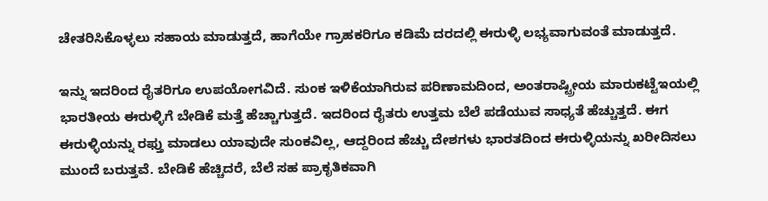ಚೇತರಿಸಿಕೊಳ್ಳಲು ಸಹಾಯ ಮಾಡುತ್ತದೆ, ಹಾಗೆಯೇ ಗ್ರಾಹಕರಿಗೂ ಕಡಿಮೆ ದರದಲ್ಲಿ ಈರುಳ್ಳಿ ಲಭ್ಯವಾಗುವಂತೆ ಮಾಡುತ್ತದೆ.

ಇನ್ನು ಇದರಿಂದ ರೈತರಿಗೂ ಉಪಯೋಗವಿದೆ. ಸುಂಕ ಇಳಿಕೆಯಾಗಿರುವ ಪರಿಣಾಮದಿಂದ, ಅಂತರಾಷ್ಟ್ರೀಯ ಮಾರುಕಟ್ಟೆಇಯಲ್ಲಿ ಭಾರತೀಯ ಈರುಳ್ಳಿಗೆ ಬೇಡಿಕೆ ಮತ್ತೆ ಹೆಚ್ಚಾಗುತ್ತದೆ. ಇದರಿಂದ ರೈತರು ಉತ್ತಮ ಬೆಲೆ ಪಡೆಯುವ ಸಾಧ್ಯತೆ ಹೆಚ್ಚುತ್ತದೆ. ಈಗ ಈರುಳ್ಳಿಯನ್ನು ರಫ್ತು ಮಾಡಲು ಯಾವುದೇ ಸುಂಕವಿಲ್ಲ, ಆದ್ದರಿಂದ ಹೆಚ್ಚು ದೇಶಗಳು ಭಾರತದಿಂದ ಈರುಳ್ಳಿಯನ್ನು ಖರೀದಿಸಲು ಮುಂದೆ ಬರುತ್ತವೆ. ಬೇಡಿಕೆ ಹೆಚ್ಚಿದರೆ, ಬೆಲೆ ಸಹ ಪ್ರಾಕೃತಿಕವಾಗಿ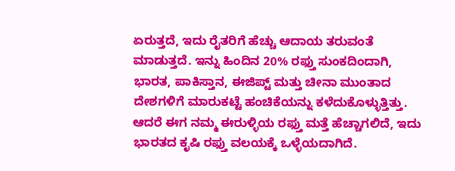ಏರುತ್ತದೆ, ಇದು ರೈತರಿಗೆ ಹೆಚ್ಚು ಆದಾಯ ತರುವಂತೆ ಮಾಡುತ್ತದೆ. ಇನ್ನು ಹಿಂದಿನ 20% ರಫ್ತು ಸುಂಕದಿಂದಾಗಿ, ಭಾರತ, ಪಾಕಿಸ್ತಾನ, ಈಜಿಪ್ಟ್ ಮತ್ತು ಚೀನಾ ಮುಂತಾದ ದೇಶಗಳಿಗೆ ಮಾರುಕಟ್ಟೆ ಹಂಚಿಕೆಯನ್ನು ಕಳೆದುಕೊಳ್ಳುತ್ತಿತ್ತು. ಆದರೆ ಈಗ ನಮ್ಮ ಈರುಳ್ಳಿಯ ರಫ್ತು ಮತ್ತೆ ಹೆಚ್ಚಾಗಲಿದೆ, ಇದು ಭಾರತದ ಕೃಷಿ ರಫ್ತು ವಲಯಕ್ಕೆ ಒಳ್ಳೆಯದಾಗಿದೆ.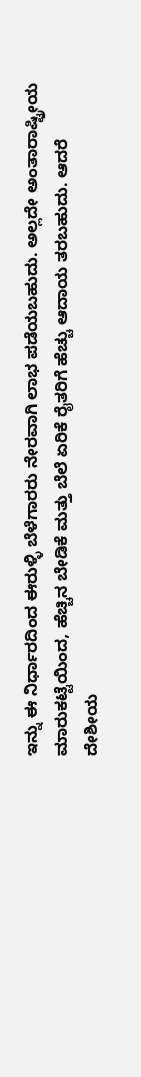ಇನ್ನು ಈ ನಿರ್ಧಾರದಿಂದ ಈರುಳ್ಳಿ ಬೆಳೆಗಾರರು ನೇರವಾಗಿ ಲಾಭ ಪಡೆಯಬಹುದು. ಅಲ್ಲದೇ ಅಂತಾರಾಷ್ಟ್ರೀಯ ಮಾರುಕಟ್ಟೆಯಿಂದ, ಹೆಚ್ಚಿನ ಬೇಡಿಕೆ ಮತ್ತು ಬೆಲೆ ಏರಿಕೆ ರೈತರಿಗೆ ಹೆಚ್ಚು ಆದಾಯ ತರಬಹುದು. ಆದರೆ ದೇಶೀಯ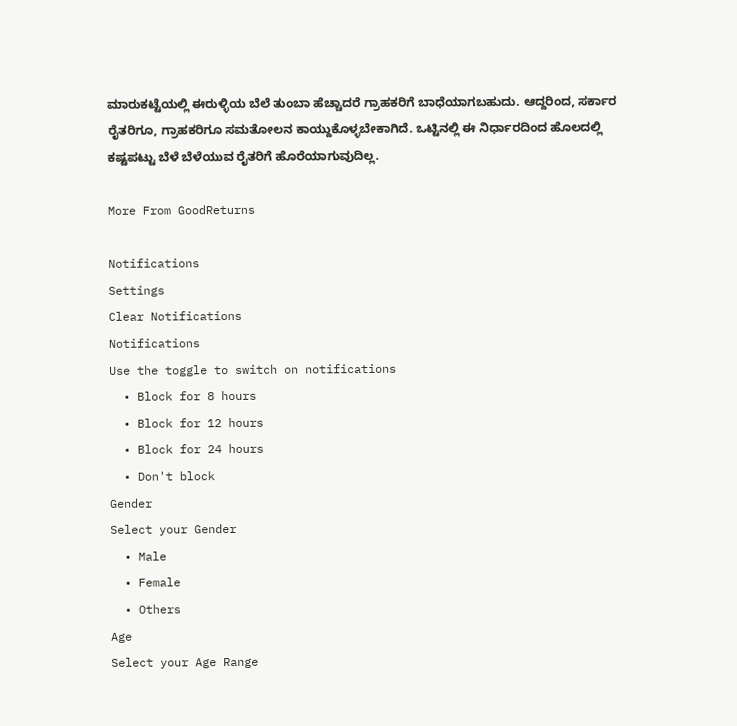ಮಾರುಕಟ್ಟೆಯಲ್ಲಿ ಈರುಳ್ಳಿಯ ಬೆಲೆ ತುಂಬಾ ಹೆಚ್ಚಾದರೆ ಗ್ರಾಹಕರಿಗೆ ಬಾಧೆಯಾಗಬಹುದು. ಆದ್ದರಿಂದ, ಸರ್ಕಾರ ರೈತರಿಗೂ, ಗ್ರಾಹಕರಿಗೂ ಸಮತೋಲನ ಕಾಯ್ದುಕೊಳ್ಳಬೇಕಾಗಿದೆ. ಒಟ್ಟಿನಲ್ಲಿ ಈ ನಿರ್ಧಾರದಿಂದ ಹೊಲದಲ್ಲಿ ಕಷ್ಟಪಟ್ಟು ಬೆಳೆ ಬೆಳೆಯುವ ರೈತರಿಗೆ ಹೊರೆಯಾಗುವುದಿಲ್ಲ.

More From GoodReturns

Notifications
Settings
Clear Notifications
Notifications
Use the toggle to switch on notifications
  • Block for 8 hours
  • Block for 12 hours
  • Block for 24 hours
  • Don't block
Gender
Select your Gender
  • Male
  • Female
  • Others
Age
Select your Age Range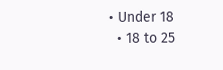• Under 18
  • 18 to 25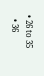• 26 to 35
  • 36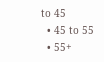to 45
  • 45 to 55
  • 55+